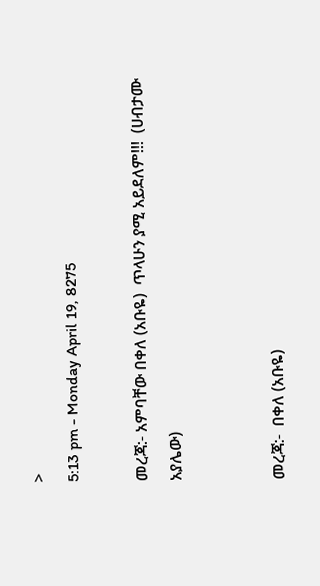>
5:13 pm - Monday April 19, 8275

መረጃ:- አምባቸው በቀለ (አቡዬ)  ጥላሁን ያሚ አይደለም!!!  (ሀብታሙ አያሌው)


መረጃ:-  በቀለ (አቡዬ)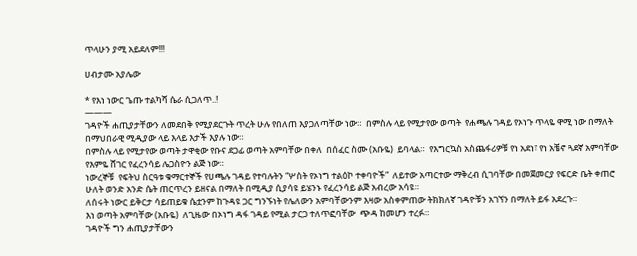ጥላሁን ያሚ አይደለም!!!

ሀብታሙ አያሌው

* የእነ ነውር ጌጡ ተልካሻ ሴራ ሲጋለጥ..!
———
ገዳዮች ሐጢያታቸውን ለመደበቅ የሚያደርጉት ጥረት ሁሉ የበለጠ እያጋለጣቸው ነው።  በምስሉ ላይ የሚታየው ወጣት  የሐጫሉ ገዳይ የኦነጉ ጥላዬ ዋሚ ነው በማለት በማህበራዊ ሚዲያው ላይ እላይ እታች እያሉ ነው።
በምስሉ ላይ የሚታየው ወጣት ታዋቂው የቡና ደጋፊ ወጣት አምባቸው በቀለ  በሰፈር ስሙ (አቡዬ)  ይባላል።  የእግርኳስ አስጨፋሪዎቹ የነ አደነ፣ የነ አቼኖ ጓደኛ አምባቸው የእምዬ ሸገር የፈረንሳይ ሌጋስዮን ልጅ ነው።
ነውረኞቹ  የፍትህ ስርዓቱ ቁማርተኞች የሀጫሉ ገዳይ የተባሉትን “ሦስት የኦነግ ተልዕኮ ተቀባዮች”  ለይተው አጣርተው ማቅረብ ሲገባቸው በመጀመርያ የፍርድ ቤት ቀጠሮ  ሁለት ወንድ አንድ ሴት ጠርጥረን ይዘናል በማለት በሚዲያ ሲያሳዩ ይሄንኑ የፈረንሳይ ልጅ አብረው አሳዩ።
ለሰሩት ነውር ይቅርታ ሳይጠይቁ ሴቷንም ከጉዳዩ ጋር ግንኙነት የሌለውን አምባቸውንም እዛው አስቀምጠው ትክክለኛ ገዳዮቹን አገኘን በማለት ይፋ አደረጉ።
እነ ወጣት አምባቸው (አቡዬ)  ለጊዜው በኦነግ ዳፋ ገዳይ የሚል ታርጋ ተለጥፎባቸው  ጭዳ ከመሆን ተረፉ።
ገዳዮች ግን ሐጢያታቸውን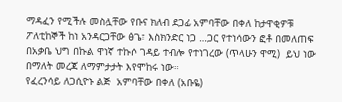ማዳፈን የሚችሉ መስሏቸው የቡና ክለብ ደጋፊ አምባቸው በቀለ ከታዋቂዎቹ ፖለቲከኞች ከነ አንዳርጋቸው ፅጌ፣ እስክንድር ነጋ …ጋር የተነሳውን ፎቶ በመለጠፍ  በአቃቤ ህግ በኩል ዋነኛ ተኩሶ ገዳይ ተብሎ የተነገረው (ጥላሁን ዋሚ)  ይህ ነው በማለት መረጃ ለማምታታት እየሞከሩ ነው።
የፈረንሳይ ለጋሲዮኑ ልጅ  አምባቸው በቀለ (አቡዬ)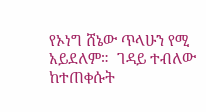የኦነግ ሸኔው ጥላሁን የሚ አይደለም።  ገዳይ ተብለው ከተጠቀሱት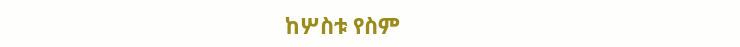ከሦስቱ የስም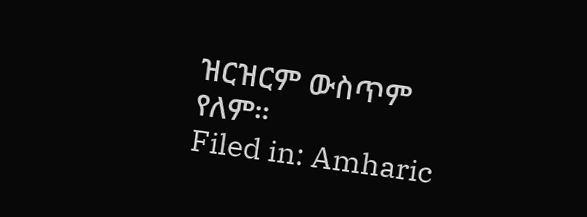ዝርዝርም ውስጥም የለም።
Filed in: Amharic